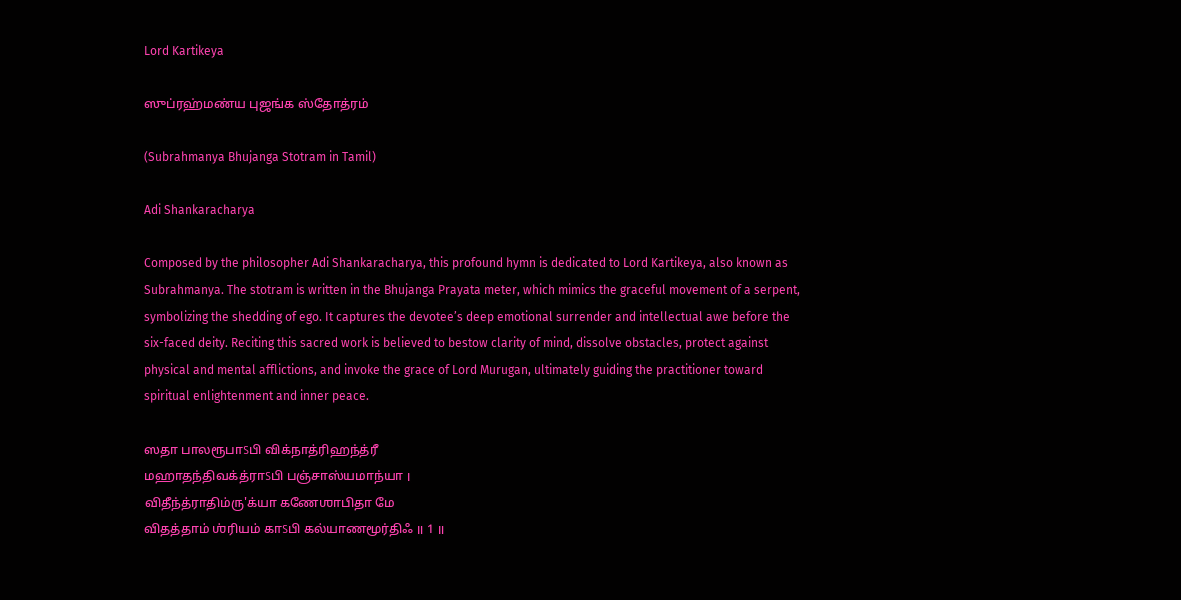Lord Kartikeya

ஸுப்ரஹ்மண்ய புஜங்க ஸ்தோத்ரம்

(Subrahmanya Bhujanga Stotram in Tamil)

Adi Shankaracharya

Composed by the philosopher Adi Shankaracharya, this profound hymn is dedicated to Lord Kartikeya, also known as Subrahmanya. The stotram is written in the Bhujanga Prayata meter, which mimics the graceful movement of a serpent, symbolizing the shedding of ego. It captures the devotee’s deep emotional surrender and intellectual awe before the six-faced deity. Reciting this sacred work is believed to bestow clarity of mind, dissolve obstacles, protect against physical and mental afflictions, and invoke the grace of Lord Murugan, ultimately guiding the practitioner toward spiritual enlightenment and inner peace.

ஸதா பாலரூபாऽபி விக்நாத்ரிஹந்த்ரீ
மஹாதந்திவக்த்ராऽபி பஞ்சாஸ்யமாந்யா ।
விதீந்த்ராதிம்ரு'க்யா கணேஶாபிதா மே
விதத்தாம் ஶ்ரியம் காऽபி கல்யாணமூர்திஃ ॥ 1 ॥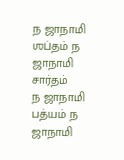ந ஜாநாமி ஶப்தம் ந ஜாநாமி சார்தம்
ந ஜாநாமி பத்யம் ந ஜாநாமி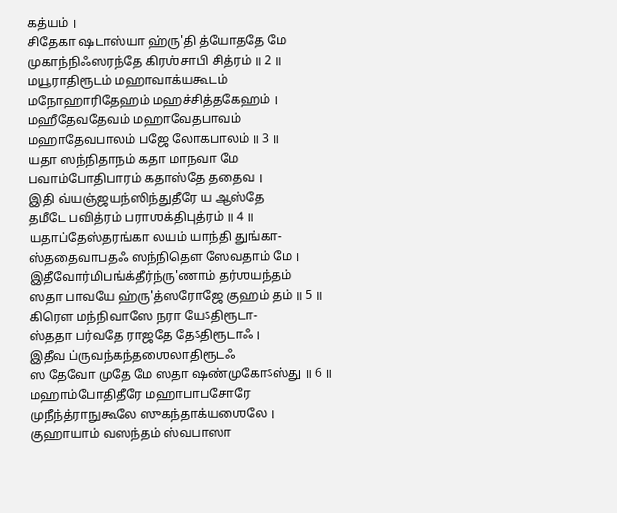கத்யம் ।
சிதேகா ஷடாஸ்யா ஹ்ரு'தி த்யோததே மே
முகாந்நிஃஸரந்தே கிரஶ்சாபி சித்ரம் ॥ 2 ॥
மயூராதிரூடம் மஹாவாக்யகூடம்
மநோஹாரிதேஹம் மஹச்சித்தகேஹம் ।
மஹீதேவதேவம் மஹாவேதபாவம்
மஹாதேவபாலம் பஜே லோகபாலம் ॥ 3 ॥
யதா ஸந்நிதாநம் கதா மாநவா மே
பவாம்போதிபாரம் கதாஸ்தே ததைவ ।
இதி வ்யஞ்ஜயந்ஸிந்துதீரே ய ஆஸ்தே
தமீடே பவித்ரம் பராஶக்திபுத்ரம் ॥ 4 ॥
யதாப்தேஸ்தரங்கா லயம் யாந்தி துங்கா-
ஸ்ததைவாபதஃ ஸந்நிதௌ ஸேவதாம் மே ।
இதீவோர்மிபங்க்தீர்ந்ரு'ணாம் தர்ஶயந்தம்
ஸதா பாவயே ஹ்ரு'த்ஸரோஜே குஹம் தம் ॥ 5 ॥
கிரௌ மந்நிவாஸே நரா யேऽதிரூடா-
ஸ்ததா பர்வதே ராஜதே தேऽதிரூடாஃ ।
இதீவ ப்ருவந்கந்தஶைலாதிரூடஃ
ஸ தேவோ முதே மே ஸதா ஷண்முகோऽஸ்து ॥ 6 ॥
மஹாம்போதிதீரே மஹாபாபசோரே
முநீந்த்ராநுகூலே ஸுகந்தாக்யஶைலே ।
குஹாயாம் வஸந்தம் ஸ்வபாஸா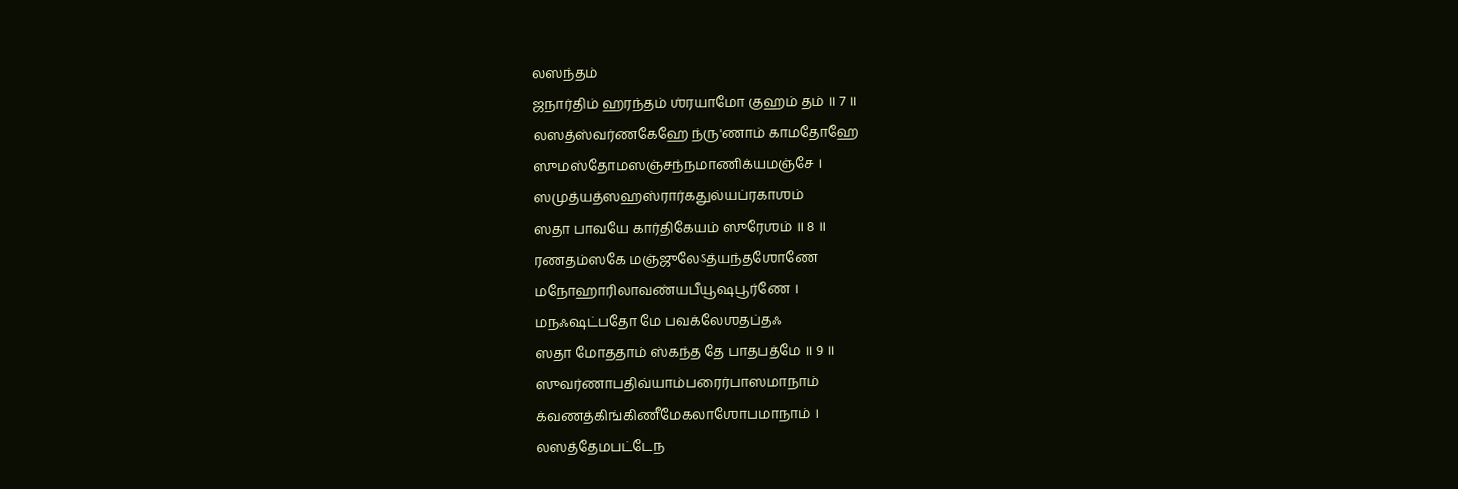லஸந்தம்
ஜநார்திம் ஹரந்தம் ஶ்ரயாமோ குஹம் தம் ॥ 7 ॥
லஸத்ஸ்வர்ணகேஹே ந்ரு'ணாம் காமதோஹே
ஸுமஸ்தோமஸஞ்சந்நமாணிக்யமஞ்சே ।
ஸமுத்யத்ஸஹஸ்ரார்கதுல்யப்ரகாஶம்
ஸதா பாவயே கார்திகேயம் ஸுரேஶம் ॥ 8 ॥
ரணதம்ஸகே மஞ்ஜுலேऽத்யந்தஶோணே
மநோஹாரிலாவண்யபீயூஷபூர்ணே ।
மநஃஷட்பதோ மே பவக்லேஶதப்தஃ
ஸதா மோததாம் ஸ்கந்த தே பாதபத்மே ॥ 9 ॥
ஸுவர்ணாபதிவ்யாம்பரைர்பாஸமாநாம்
க்வணத்கிங்கிணீமேகலாஶோபமாநாம் ।
லஸத்தேமபட்டேந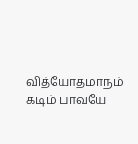வித்யோதமாநம்
கடிம் பாவயே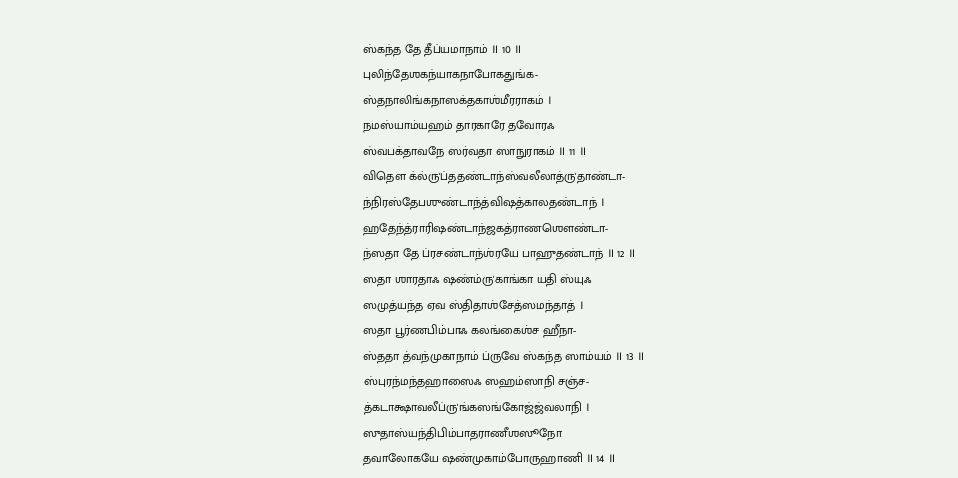ஸ்கந்த தே தீப்யமாநாம் ॥ 10 ॥
புலிந்தேஶகந்யாகநாபோகதுங்க-
ஸ்தநாலிங்கநாஸக்தகாஶ்மீரராகம் ।
நமஸ்யாம்யஹம் தாரகாரே தவோரஃ
ஸ்வபக்தாவநே ஸர்வதா ஸாநுராகம் ॥ 11 ॥
விதௌ க்ல்ரு'ப்ததண்டாந்ஸ்வலீலாத்ரு'தாண்டா-
ந்நிரஸ்தேபஶுண்டாந்த்விஷத்காலதண்டாந் ।
ஹதேந்த்ராரிஷண்டாந்ஜகத்ராணஶௌண்டா-
ந்ஸதா தே ப்ரசண்டாந்ஶ்ரயே பாஹுதண்டாந் ॥ 12 ॥
ஸதா ஶாரதாஃ ஷண்ம்ரு'காங்கா யதி ஸ்யுஃ
ஸமுத்யந்த ஏவ ஸ்திதாஶ்சேத்ஸமந்தாத் ।
ஸதா பூர்ணபிம்பாஃ கலங்கைஶ்ச ஹீநா-
ஸ்ததா த்வந்முகாநாம் ப்ருவே ஸ்கந்த ஸாம்யம் ॥ 13 ॥
ஸ்புரந்மந்தஹாஸைஃ ஸஹம்ஸாநி சஞ்ச-
த்கடாக்ஷாவலீப்ரு'ங்கஸங்கோஜ்ஜ்வலாநி ।
ஸுதாஸ்யந்திபிம்பாதராணீஶஸூநோ
தவாலோகயே ஷண்முகாம்போருஹாணி ॥ 14 ॥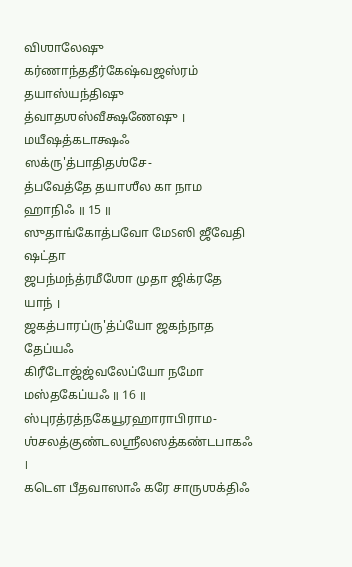விஶாலேஷு கர்ணாந்ததீர்கேஷ்வஜஸ்ரம்
தயாஸ்யந்திஷு த்வாதஶஸ்வீக்ஷணேஷு ।
மயீஷத்கடாக்ஷஃ ஸக்ரு'த்பாதிதஶ்சே-
த்பவேத்தே தயாஶீல கா நாம ஹாநிஃ ॥ 15 ॥
ஸுதாங்கோத்பவோ மேऽஸி ஜீவேதி ஷட்தா
ஜபந்மந்த்ரமீஶோ முதா ஜிக்ரதே யாந் ।
ஜகத்பாரப்ரு'த்ப்யோ ஜகந்நாத தேப்யஃ
கிரீடோஜ்ஜ்வலேப்யோ நமோ மஸ்தகேப்யஃ ॥ 16 ॥
ஸ்புரத்ரத்நகேயூரஹாராபிராம-
ஶ்சலத்குண்டலஶ்ரீலஸத்கண்டபாகஃ ।
கடௌ பீதவாஸாஃ கரே சாருஶக்திஃ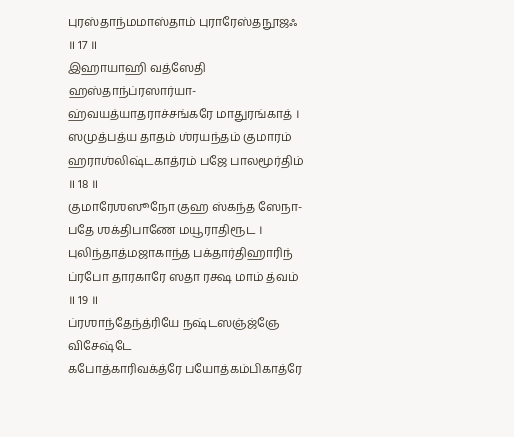புரஸ்தாந்மமாஸ்தாம் புராரேஸ்தநூஜஃ ॥ 17 ॥
இஹாயாஹி வத்ஸேதி ஹஸ்தாந்ப்ரஸார்யா-
ஹ்வயத்யாதராச்சங்கரே மாதுரங்காத் ।
ஸமுத்பத்ய தாதம் ஶ்ரயந்தம் குமாரம்
ஹராஶ்லிஷ்டகாத்ரம் பஜே பாலமூர்திம் ॥ 18 ॥
குமாரேஶஸூநோ குஹ ஸ்கந்த ஸேநா-
பதே ஶக்திபாணே மயூராதிரூட ।
புலிந்தாத்மஜாகாந்த பக்தார்திஹாரிந்
ப்ரபோ தாரகாரே ஸதா ரக்ஷ மாம் த்வம் ॥ 19 ॥
ப்ரஶாந்தேந்த்ரியே நஷ்டஸஞ்ஜ்ஞே விசேஷ்டே
கபோத்காரிவக்த்ரே பயோத்கம்பிகாத்ரே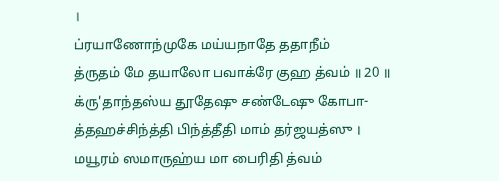।
ப்ரயாணோந்முகே மய்யநாதே ததாநீம்
த்ருதம் மே தயாலோ பவாக்ரே குஹ த்வம் ॥ 20 ॥
க்ரு'தாந்தஸ்ய தூதேஷு சண்டேஷு கோபா-
த்தஹச்சிந்த்தி பிந்த்தீதி மாம் தர்ஜயத்ஸு ।
மயூரம் ஸமாருஹ்ய மா பைரிதி த்வம்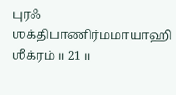புரஃ ஶக்திபாணிர்மமாயாஹி ஶீக்ரம் ॥ 21 ॥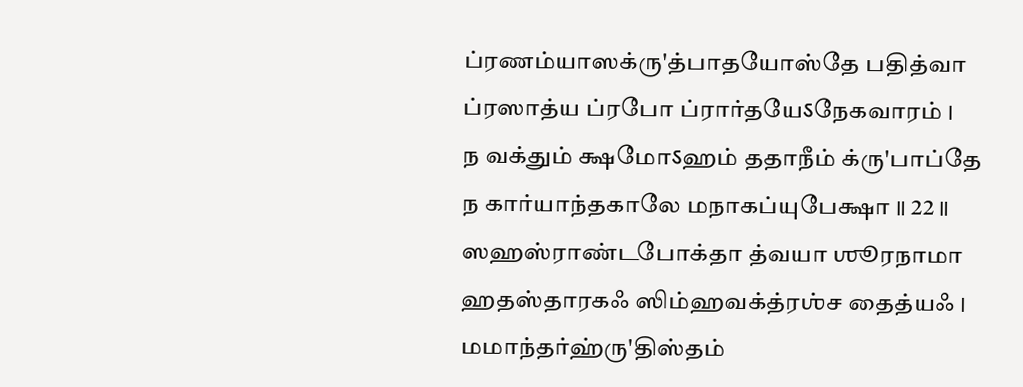ப்ரணம்யாஸக்ரு'த்பாதயோஸ்தே பதித்வா
ப்ரஸாத்ய ப்ரபோ ப்ரார்தயேऽநேகவாரம் ।
ந வக்தும் க்ஷமோऽஹம் ததாநீம் க்ரு'பாப்தே
ந கார்யாந்தகாலே மநாகப்யுபேக்ஷா ॥ 22 ॥
ஸஹஸ்ராண்டபோக்தா த்வயா ஶூரநாமா
ஹதஸ்தாரகஃ ஸிம்ஹவக்த்ரஶ்ச தைத்யஃ ।
மமாந்தர்ஹ்ரு'திஸ்தம்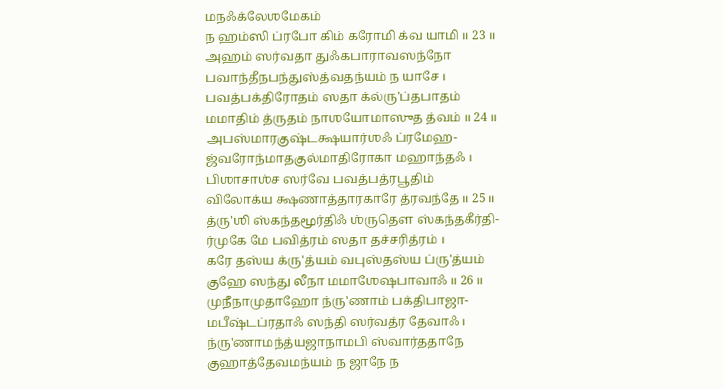மநஃக்லேஶமேகம்
ந ஹம்ஸி ப்ரபோ கிம் கரோமி க்வ யாமி ॥ 23 ॥
அஹம் ஸர்வதா துஃகபாராவஸந்நோ
பவாந்தீநபந்துஸ்த்வதந்யம் ந யாசே ।
பவத்பக்திரோதம் ஸதா க்ல்ரு'ப்தபாதம்
மமாதிம் த்ருதம் நாஶயோமாஸுத த்வம் ॥ 24 ॥
அபஸ்மாரகுஷ்டக்ஷயார்ஶஃ ப்ரமேஹ-
ஜ்வரோந்மாதகுல்மாதிரோகா மஹாந்தஃ ।
பிஶாசாஶ்ச ஸர்வே பவத்பத்ரபூதிம்
விலோக்ய க்ஷணாத்தாரகாரே த்ரவந்தே ॥ 25 ॥
த்ரு'ஶி ஸ்கந்தமூர்திஃ ஶ்ருதௌ ஸ்கந்தகீர்தி-
ர்முகே மே பவித்ரம் ஸதா தச்சரித்ரம் ।
கரே தஸ்ய க்ரு'த்யம் வபுஸ்தஸ்ய ப்ரு'த்யம்
குஹே ஸந்து லீநா மமாஶேஷபாவாஃ ॥ 26 ॥
முநீநாமுதாஹோ ந்ரு'ணாம் பக்திபாஜா-
மபீஷ்டப்ரதாஃ ஸந்தி ஸர்வத்ர தேவாஃ ।
ந்ரு'ணாமந்த்யஜாநாமபி ஸ்வார்ததாநே
குஹாத்தேவமந்யம் ந ஜாநே ந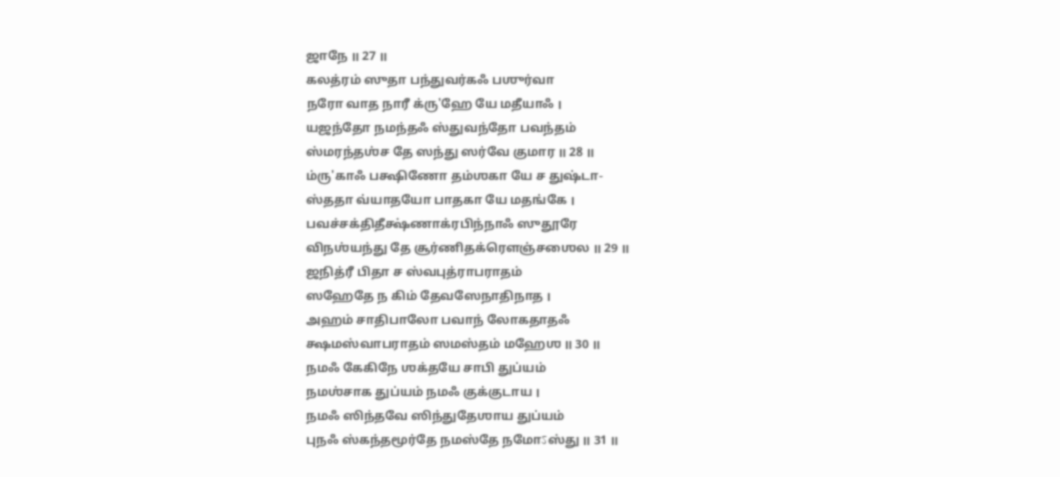ஜாநே ॥ 27 ॥
கலத்ரம் ஸுதா பந்துவர்கஃ பஶுர்வா
நரோ வாத நாரீ க்ரு'ஹே யே மதீயாஃ ।
யஜந்தோ நமந்தஃ ஸ்துவந்தோ பவந்தம்
ஸ்மரந்தஶ்ச தே ஸந்து ஸர்வே குமார ॥ 28 ॥
ம்ரு'காஃ பக்ஷிணோ தம்ஶகா யே ச துஷ்டா-
ஸ்ததா வ்யாதயோ பாதகா யே மதங்கே ।
பவச்சக்திதீக்ஷ்ணாக்ரபிந்நாஃ ஸுதூரே
விநஶ்யந்து தே சூர்ணிதக்ரௌஞ்சஶைல ॥ 29 ॥
ஜநித்ரீ பிதா ச ஸ்வபுத்ராபராதம்
ஸஹேதே ந கிம் தேவஸேநாதிநாத ।
அஹம் சாதிபாலோ பவாந் லோகதாதஃ
க்ஷமஸ்வாபராதம் ஸமஸ்தம் மஹேஶ ॥ 30 ॥
நமஃ கேகிநே ஶக்தயே சாபி துப்யம்
நமஶ்சாக துப்யம் நமஃ குக்குடாய ।
நமஃ ஸிந்தவே ஸிந்துதேஶாய துப்யம்
புநஃ ஸ்கந்தமூர்தே நமஸ்தே நமோऽஸ்து ॥ 31 ॥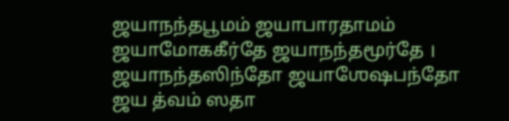ஜயாநந்தபூமம் ஜயாபாரதாமம்
ஜயாமோககீர்தே ஜயாநந்தமூர்தே ।
ஜயாநந்தஸிந்தோ ஜயாஶேஷபந்தோ
ஜய த்வம் ஸதா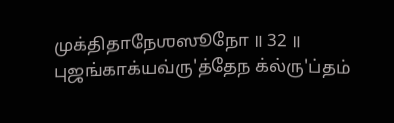முக்திதாநேஶஸூநோ ॥ 32 ॥
புஜங்காக்யவ்ரு'த்தேந க்ல்ரு'ப்தம்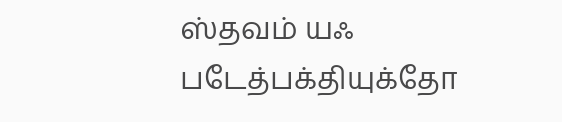ஸ்தவம் யஃ
படேத்பக்தியுக்தோ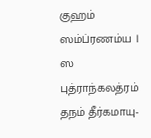குஹம் ஸம்ப்ரணம்ய ।
ஸ புத்ராந்கலத்ரம் தநம் தீர்கமாயு-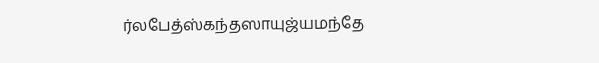ர்லபேத்ஸ்கந்தஸாயுஜ்யமந்தே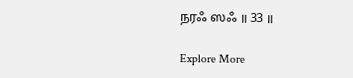நரஃ ஸஃ ॥ 33 ॥

Explore More